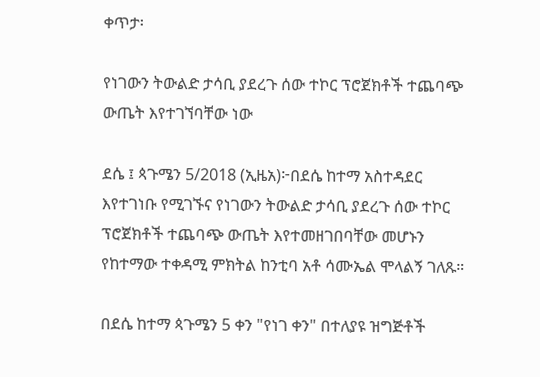ቀጥታ፡

የነገውን ትውልድ ታሳቢ ያደረጉ ሰው ተኮር ፕሮጀክቶች ተጨባጭ ውጤት እየተገኘባቸው ነው

ደሴ ፤ ጳጉሜን 5/2018 (ኢዜአ)፦በደሴ ከተማ አስተዳደር እየተገነቡ የሚገኙና የነገውን ትውልድ ታሳቢ ያደረጉ ሰው ተኮር ፕሮጀክቶች ተጨባጭ ውጤት እየተመዘገበባቸው መሆኑን  የከተማው ተቀዳሚ ምክትል ከንቲባ አቶ ሳሙኤል ሞላልኝ ገለጹ።

በደሴ ከተማ ጳጉሜን 5 ቀን "የነገ ቀን" በተለያዩ ዝግጅቶች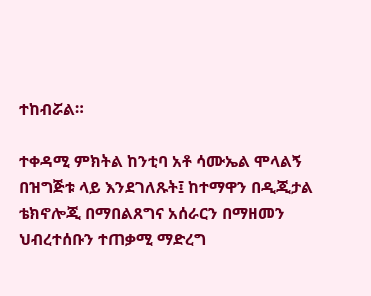ተከብሯል።

ተቀዳሚ ምክትል ከንቲባ አቶ ሳሙኤል ሞላልኝ በዝግጅቱ ላይ እንደገለጹት፤ ከተማዋን በዲጂታል ቴክኖሎጂ በማበልጸግና አሰራርን በማዘመን ህብረተሰቡን ተጠቃሚ ማድረግ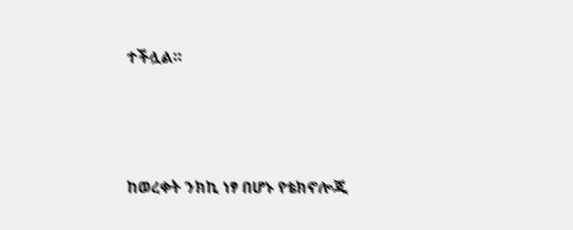ተችሏል።




ከወረቀት ንክኪ ነፃ በሆኑ የቴክኖሎጂ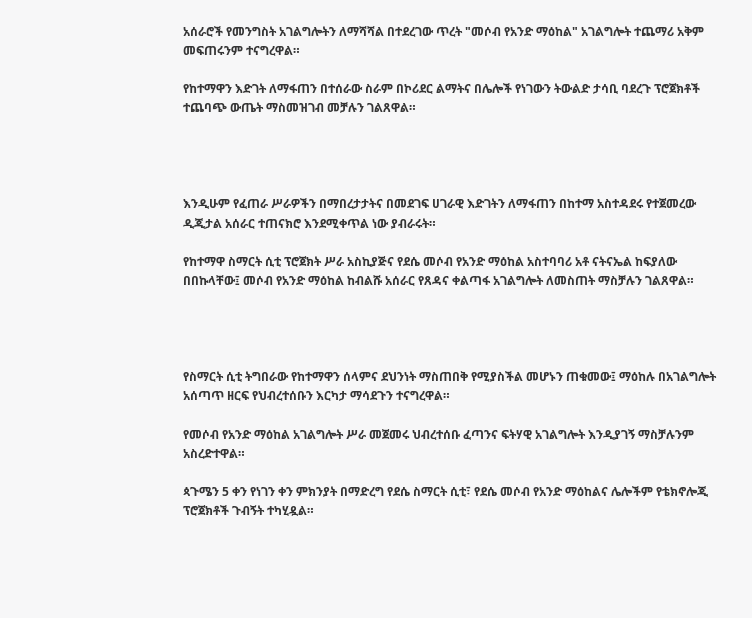አሰራሮች የመንግስት አገልግሎትን ለማሻሻል በተደረገው ጥረት "መሶብ የአንድ ማዕከል" አገልግሎት ተጨማሪ አቅም መፍጠሩንም ተናግረዋል።

የከተማዋን እድገት ለማፋጠን በተሰራው ስራም በኮሪደር ልማትና በሌሎች የነገውን ትውልድ ታሳቢ ባደረጉ ፕሮጀክቶች ተጨባጭ ውጤት ማስመዝገብ መቻሉን ገልጸዋል።




እንዲሁም የፈጠራ ሥራዎችን በማበረታታትና በመደገፍ ሀገራዊ እድገትን ለማፋጠን በከተማ አስተዳደሩ የተጀመረው ዲጂታል አሰራር ተጠናክሮ እንደሚቀጥል ነው ያብራሩት።

የከተማዋ ስማርት ሲቲ ፕሮጀክት ሥራ አስኪያጅና የደሴ መሶብ የአንድ ማዕከል አስተባባሪ አቶ ናትናኤል ከፍያለው በበኩላቸው፤ መሶብ የአንድ ማዕከል ከብልሹ አሰራር የጸዳና ቀልጣፋ አገልግሎት ለመስጠት ማስቻሉን ገልጸዋል።




የስማርት ሲቲ ትግበራው የከተማዋን ሰላምና ደህንነት ማስጠበቅ የሚያስችል መሆኑን ጠቁመው፤ ማዕከሉ በአገልግሎት አሰጣጥ ዘርፍ የህብረተሰቡን እርካታ ማሳደጉን ተናግረዋል።

የመሶብ የአንድ ማዕከል አገልግሎት ሥራ መጀመሩ ህብረተሰቡ ፈጣንና ፍትሃዊ አገልግሎት እንዲያገኝ ማስቻሉንም አስረድተዋል።

ጳጉሜን 5 ቀን የነገን ቀን ምክንያት በማድረግ የደሴ ስማርት ሲቲ፣ የደሴ መሶብ የአንድ ማዕከልና ሌሎችም የቴክኖሎጂ ፕሮጀክቶች ጉብኝት ተካሂዷል።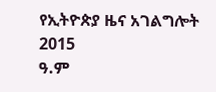የኢትዮጵያ ዜና አገልግሎት
2015
ዓ.ም